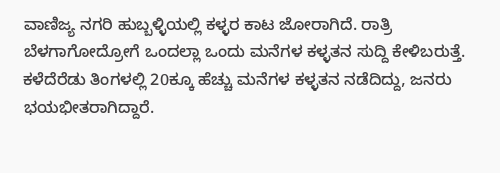ವಾಣಿಜ್ಯ ನಗರಿ ಹುಬ್ಬಳ್ಳಿಯಲ್ಲಿ ಕಳ್ಳರ ಕಾಟ ಜೋರಾಗಿದೆ. ರಾತ್ರಿ ಬೆಳಗಾಗೋದ್ರೋಗೆ ಒಂದಲ್ಲಾ ಒಂದು ಮನೆಗಳ ಕಳ್ಳತನ ಸುದ್ದಿ ಕೇಳಿಬರುತ್ತೆ. ಕಳೆದೆರೆಡು ತಿಂಗಳಲ್ಲಿ 20ಕ್ಕೂ ಹೆಚ್ಚು ಮನೆಗಳ ಕಳ್ಳತನ ನಡೆದಿದ್ದು, ಜನರು ಭಯಭೀತರಾಗಿದ್ದಾರೆ.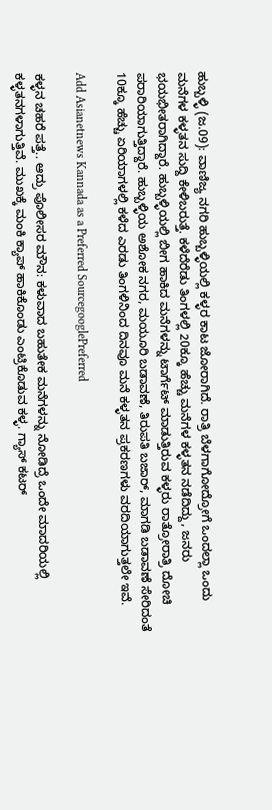ಹುಬ್ಬಳ್ಳಿ (ಜ.09): ವಾಣಿಜ್ಯ ನಗರಿ ಹುಬ್ಬಳ್ಳಿಯಲ್ಲಿ ಕಳ್ಳರ ಕಾಟ ಜೋರಾಗಿದೆ. ರಾತ್ರಿ ಬೆಳಗಾಗೋದ್ರೋಗೆ ಒಂದಲ್ಲಾ ಒಂದು ಮನೆಗಳ ಕಳ್ಳತನ ಸುದ್ದಿ ಕೇಳಿಬರುತ್ತೆ. ಕಳೆದೆರೆಡು ತಿಂಗಳಲ್ಲಿ 20ಕ್ಕೂ ಹೆಚ್ಚು ಮನೆಗಳ ಕಳ್ಳತನ ನಡೆದಿದ್ದು, ಜನರು ಭಯಭೀತರಾಗಿದ್ದಾರೆ. ಹುಬ್ಬಳ್ಳಿಯಲ್ಲಿ ಬೀಗ ಹಾಕಿದ‌‌‌ ಮನೆಗಳನ್ನು ಟಾರ್ಗೆಟ್ ಮಾಡುತ್ತಿರುವ ಕಳ್ಳರು ರಾತ್ರೋರಾತ್ರಿ ದೋಚಿ ಪರಾರಿಯಾಗುತ್ತಿದ್ದಾರೆ. ಹುಬ್ಬಳ್ಳಿಯ ಅಶೋಕ ನಗರ, ಮಯೂರಿ ಬಡಾವಣೆ, ತಿರುಪತಿ ಬಜಾರ್, ಮಾಗಡಿ ಬಡಾವಣೆ ಸೇರಿದಂತೆ 10ಕ್ಕೂ ಹೆಚ್ಚು ಏರಿಯಾಗಳಲ್ಲಿ ಕಳೆದ ಎರಡು ತಿಂಗಳಿನಿಂದ ದಿನವೂ ಮನೆ ಕಳ್ಳತನ‌‌ ಪ್ರಕರಣಗಳು ವರದಿಯಾಗುತ್ತಲೇ ಇವೆ.

Add Asianetnews Kannada as a Preferred SourcegooglePreferred

ಕಳ್ಳನ ಚಹರೆ ಪತ್ತೆ.. ಆದ್ರು ಪೊಲೀಸರ ಮೌನ: ಕಳುವಾದ ಬಹುತೇಕ ಮನೆಗಳನ್ನು ನೋಡಿದ್ರೆ ಒಂದೇ ಮಾದರಿಯಲ್ಲಿ ಕಳ್ಳತನಗಳಾಗುತ್ತಿವೆ. ಮುಖಕ್ಕೆ ಮಂಕಿ‌ ಕ್ಯಾಪ್ ಹಾಕಿಕೊಂಡು ಎಂಟ್ರಿಕೊಡುವ ಕಳ್ಳ. ಗ್ಯಾಸ್ ಕಟರ್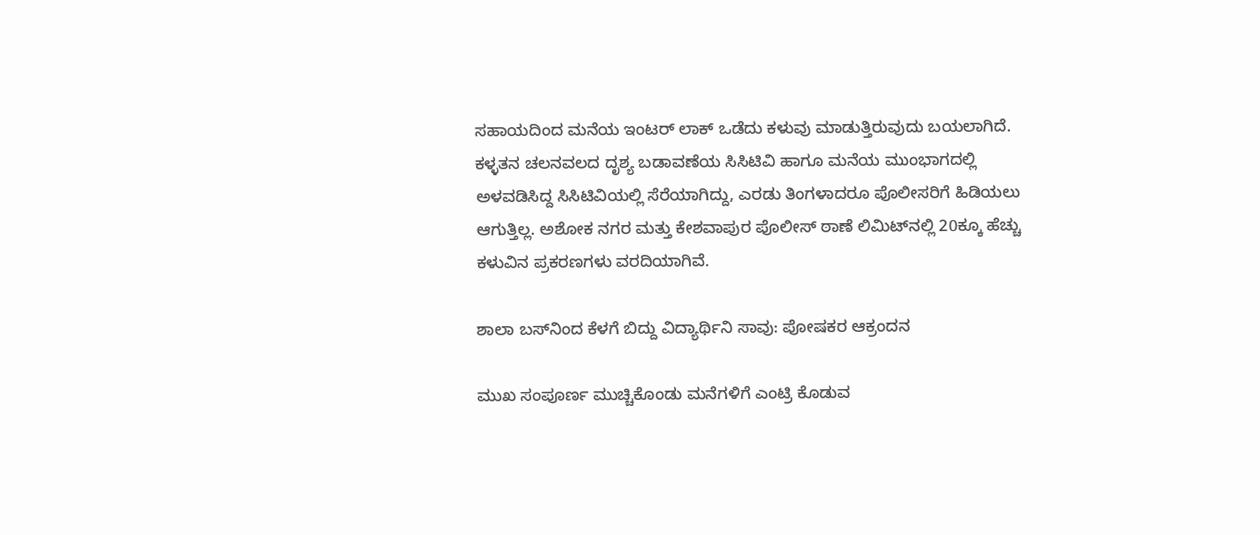ಸಹಾಯದಿಂದ ಮನೆಯ ಇಂಟರ್ ಲಾಕ್ ಒಡೆದು ಕಳುವು ಮಾಡುತ್ತಿರುವುದು ಬಯಲಾಗಿದೆ. ಕಳ್ಳತನ ಚಲನವಲದ ದೃಶ್ಯ ಬಡಾವಣೆಯ ಸಿಸಿಟಿವಿ ಹಾಗೂ ಮನೆಯ ಮುಂಭಾಗದಲ್ಲಿ ಅಳವಡಿಸಿದ್ದ ಸಿಸಿಟಿವಿಯಲ್ಲಿ ಸೆರೆಯಾಗಿದ್ದು, ಎರಡು ತಿಂಗಳಾದರೂ ಪೊಲೀಸರಿಗೆ ಹಿಡಿಯಲು ಆಗುತ್ತಿಲ್ಲ. ಅಶೋಕ ನಗರ ಮತ್ತು ಕೇಶವಾಪುರ ಪೊಲೀಸ್ ಠಾಣೆ ಲಿಮಿಟ್‌ನಲ್ಲಿ 20ಕ್ಕೂ ಹೆಚ್ಚು ಕಳುವಿನ ಪ್ರಕರಣಗಳು ವರದಿಯಾಗಿವೆ.

ಶಾಲಾ ಬಸ್‌ನಿಂದ ಕೆಳಗೆ ಬಿದ್ದು ವಿದ್ಯಾರ್ಥಿನಿ ಸಾವು: ಪೋಷಕರ ಆಕ್ರಂದನ

ಮುಖ ಸಂಪೂರ್ಣ ಮುಚ್ಚಿಕೊಂಡು ಮನೆಗಳಿಗೆ ಎಂಟ್ರಿ ಕೊಡುವ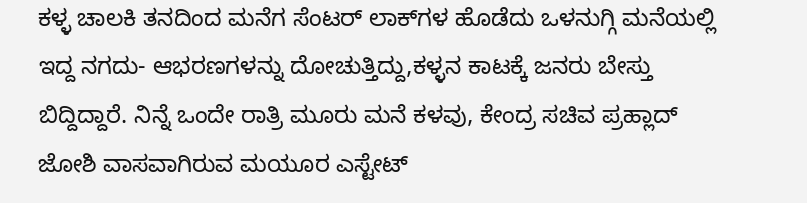ಕಳ್ಳ ಚಾಲಕಿ ತನದಿಂದ ಮನೆಗ ಸೆಂಟರ್ ಲಾಕ್‌ಗಳ ಹೊಡೆದು ಒಳನುಗ್ಗಿ‌ ಮನೆಯಲ್ಲಿ ಇದ್ದ ನಗದು- ಆಭರಣಗಳನ್ನು ದೋಚುತ್ತಿದ್ದು,ಕಳ್ಳನ ಕಾಟಕ್ಕೆ ಜನರು ಬೇಸ್ತು ಬಿದ್ದಿದ್ದಾರೆ. ನಿನ್ನೆ ಒಂದೇ ರಾತ್ರಿ ಮೂರು ಮನೆ ಕಳವು, ಕೇಂದ್ರ ಸಚಿವ ಪ್ರಹ್ಲಾದ್ ಜೋಶಿ ವಾಸವಾಗಿರುವ ಮಯೂರ ಎಸ್ಟೇಟ್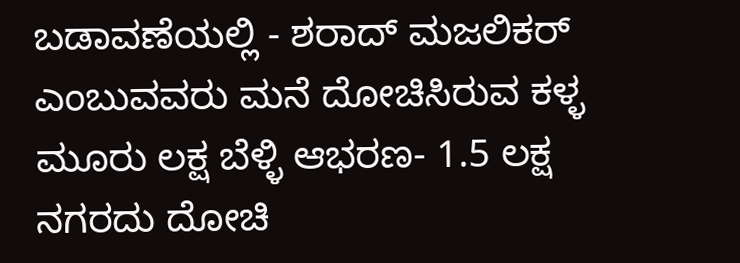ಬಡಾವಣೆಯಲ್ಲಿ - ಶರಾದ್ ಮಜಲಿಕರ್ ಎಂಬುವವರು ಮನೆ ದೋಚಿಸಿರುವ ಕಳ್ಳ ಮೂರು ಲಕ್ಷ ಬೆಳ್ಳಿ ಆಭರಣ- 1.5 ಲಕ್ಷ ನಗರದು ದೋಚಿ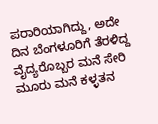ಪರಾರಿಯಾಗಿದ್ದು, ಅದೇ ದಿನ ಬೆಂಗಳೂರಿಗೆ ತೆರಳಿದ್ದ ವೈದ್ಯರೊಬ್ಬರ ಮನೆ ಸೇರಿ ಮೂರು ಮನೆ ಕಳ್ಳತನ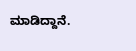ಮಾಡಿದ್ದಾನೆ.